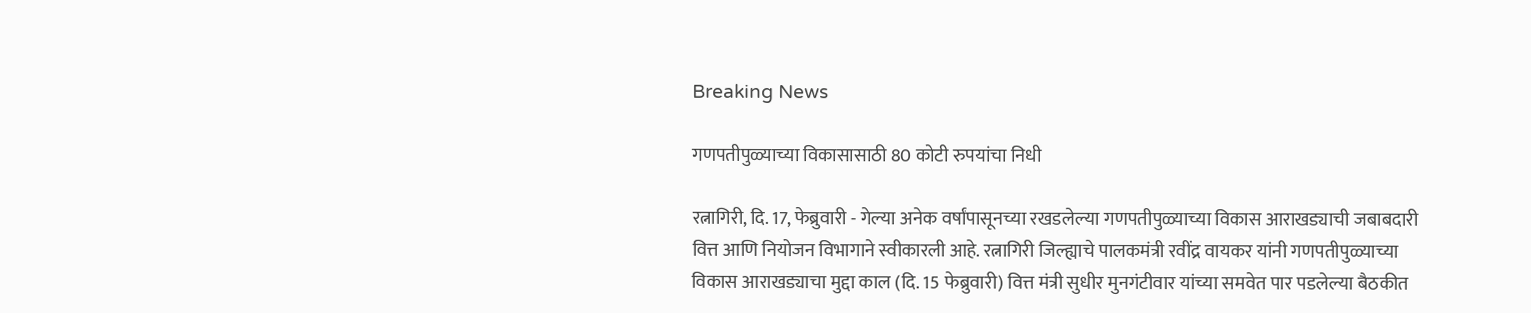Breaking News

गणपतीपुळ्याच्या विकासासाठी 80 कोटी रुपयांचा निधी

रत्नागिरी, दि. 17, फेब्रुवारी - गेल्या अनेक वर्षांपासूनच्या रखडलेल्या गणपतीपुळ्याच्या विकास आराखड्याची जबाबदारी वित्त आणि नियोजन विभागाने स्वीकारली आहे. रत्नागिरी जिल्ह्याचे पालकमंत्री रवींद्र वायकर यांनी गणपतीपुळ्याच्या विकास आराखड्याचा मुद्दा काल (दि. 15 फेब्रुवारी) वित्त मंत्री सुधीर मुनगंटीवार यांच्या समवेत पार पडलेल्या बैठकीत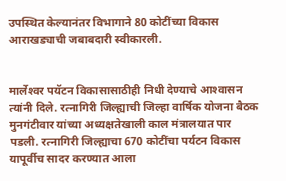उपस्थित केल्यानंतर विभागाने 80 कोटींच्या विकास आराखड्याची जबाबदारी स्वीकारली.


मार्लेश्‍वर पयॅटन विकासासाठीही निधी देण्याचे आश्‍वासन त्यांनी दिले. रत्नागिरी जिल्ह्याची जिल्हा वार्षिक योजना बैठक मुनगंटीवार यांच्या अध्यक्षतेखाली काल मंत्रालयात पार पडली. रत्नागिरी जिल्ह्याचा 670 कोटींचा पर्यटन विकास यापूर्वीच सादर करण्यात आला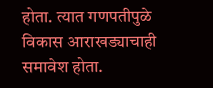होता. त्यात गणपतीपुळे विकास आराखड्याचाही समावेश होता.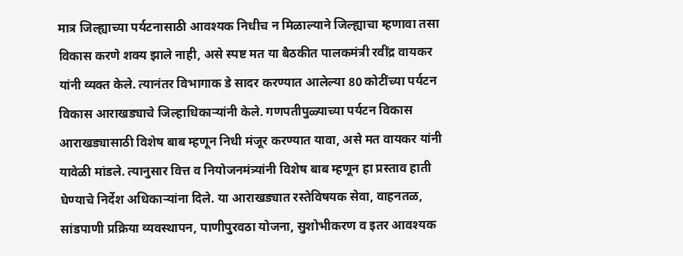मात्र जिल्ह्याच्या पर्यटनासाठी आवश्यक निधीच न मिळाल्याने जिल्ह्याचा म्हणावा तसा विकास करणे शक्य झाले नाही, असे स्पष्ट मत या बैठकीत पालकमंत्री रवींद्र वायकर यांनी व्यक्त केले. त्यानंतर विभागाक डे सादर करण्यात आलेल्या 80 कोटींच्या पर्यटन विकास आराखड्याचे जिल्हाधिकार्‍यांनी केले. गणपतीपुळ्याच्या पर्यटन विकास आराखड्यासाठी विशेष बाब म्हणून निधी मंजूर करण्यात यावा, असे मत वायकर यांनी यावेळी मांडले. त्यानुसार वित्त व नियोजनमंत्र्यांनी विशेष बाब म्हणून हा प्रस्ताव हाती घेण्याचे निर्देश अधिकार्‍यांना दिले. या आराखड्यात रस्तेविषयक सेवा, वाहनतळ, सांडपाणी प्रक्रिया व्यवस्थापन, पाणीपुरवठा योजना, सुशोभीकरण व इतर आवश्यक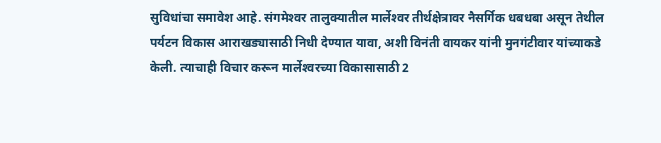सुविधांचा समावेश आहे. संगमेश्‍वर तालुक्यातील मार्लेश्‍वर तीर्थक्षेत्रावर नैसर्गिक धबधबा असून तेथील पर्यटन विकास आराखड्यासाठी निधी देण्यात यावा, अशी विनंती वायकर यांनी मुनगंटीवार यांच्याकडे केली. त्याचाही विचार करून मार्लेश्‍वरच्या विकासासाठी 2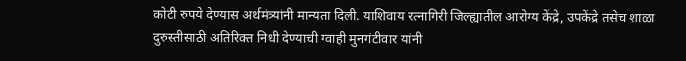कोटी रुपये देण्यास अर्थमंत्र्यांनी मान्यता दिली. याशिवाय रत्नागिरी जिल्ह्यातील आरोग्य केंद्रे, उपकेंद्रे तसेच शाळा दुरुस्तीसाठी अतिरिक्त निधी देण्याची ग्वाही मुनगंटीवार यांनी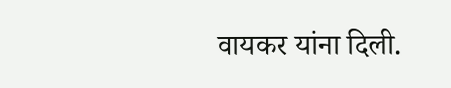वायकर यांना दिली.